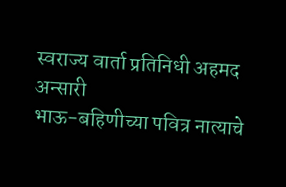स्वराज्य वार्ता प्रतिनिधी अहमद अन्सारी
भाऊ-बहिणीच्या पवित्र नात्याचे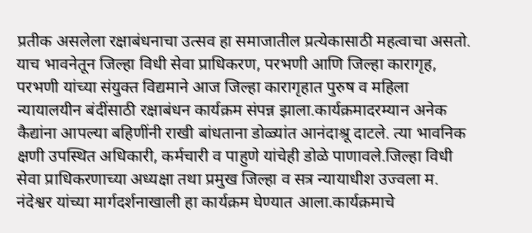प्रतीक असलेला रक्षाबंधनाचा उत्सव हा समाजातील प्रत्येकासाठी महत्वाचा असतो. याच भावनेतून जिल्हा विधी सेवा प्राधिकरण, परभणी आणि जिल्हा कारागृह, परभणी यांच्या संयुक्त विद्यमाने आज जिल्हा कारागृहात पुरुष व महिला न्यायालयीन बंदींसाठी रक्षाबंधन कार्यक्रम संपन्न झाला.कार्यक्रमादरम्यान अनेक कैद्यांना आपल्या बहिणींनी राखी बांधताना डोळ्यांत आनंदाश्रू दाटले. त्या भावनिक क्षणी उपस्थित अधिकारी, कर्मचारी व पाहुणे यांचेही डोळे पाणावले.जिल्हा विधी सेवा प्राधिकरणाच्या अध्यक्षा तथा प्रमुख जिल्हा व सत्र न्यायाधीश उज्वला म. नंदेश्वर यांच्या मार्गदर्शनाखाली हा कार्यक्रम घेण्यात आला.कार्यक्रमाचे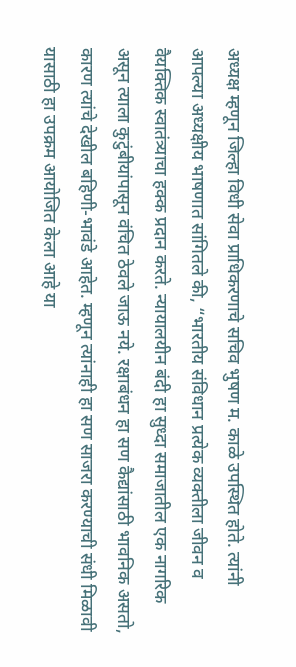अध्यक्ष म्हणून जिल्हा विधी सेवा प्राधिकरणाचे सचिव भुषण म. काळे उपस्थित होते. त्यांनी आपल्या अध्यक्षीय भाषणात सांगितले की, “भारतीय संविधान प्रत्येक व्यक्तीला जीवन व वैयक्तिक स्वातंत्र्याचा हक्क प्रदान करते. न्यायालयीन बंदी हा सुध्दा समाजातील एक नागरिक असून त्याला कुटुंबीयांपासून वंचित ठेवले जाऊ नये. रक्षाबंधन हा सण कैद्यांसाठी भावनिक असतो, कारण त्यांचे देखील बहिणी-भावंडे आहेत. म्हणून त्यांनाही हा सण साजरा करण्याची संधी मिळावी यासाठी हा उपक्रम आयोजित केला आहे या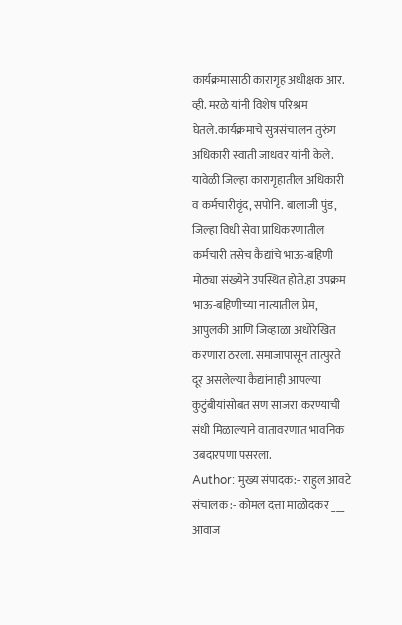कार्यक्रमासाठी कारागृह अधीक्षक आर. व्ही. मरळे यांनी विशेष परिश्रम घेतले.कार्यक्रमाचे सुत्रसंचालन तुरुंग अधिकारी स्वाती जाधवर यांनी केले. यावेळी जिल्हा कारागृहातील अधिकारी व कर्मचारीवृंद, सपोनि. बालाजी पुंड, जिल्हा विधी सेवा प्राधिकरणातील कर्मचारी तसेच कैद्यांचे भाऊ-बहिणी मोठ्या संख्येने उपस्थित होते.हा उपक्रम भाऊ-बहिणीच्या नात्यातील प्रेम, आपुलकी आणि जिव्हाळा अधोरेखित करणारा ठरला. समाजापासून तात्पुरते दूर असलेल्या कैद्यांनाही आपल्या कुटुंबीयांसोबत सण साजरा करण्याची संधी मिळाल्याने वातावरणात भावनिक उबदारपणा पसरला.
Author: मुख्य संपादक:- राहुल आवटे
संचालक :- कोमल दत्ता माळोदकर ___ आवाज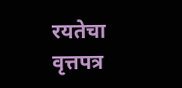रयतेचा वृत्तपत्र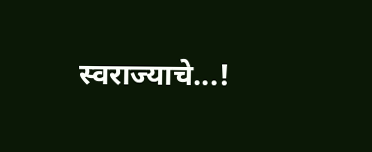स्वराज्याचे...!